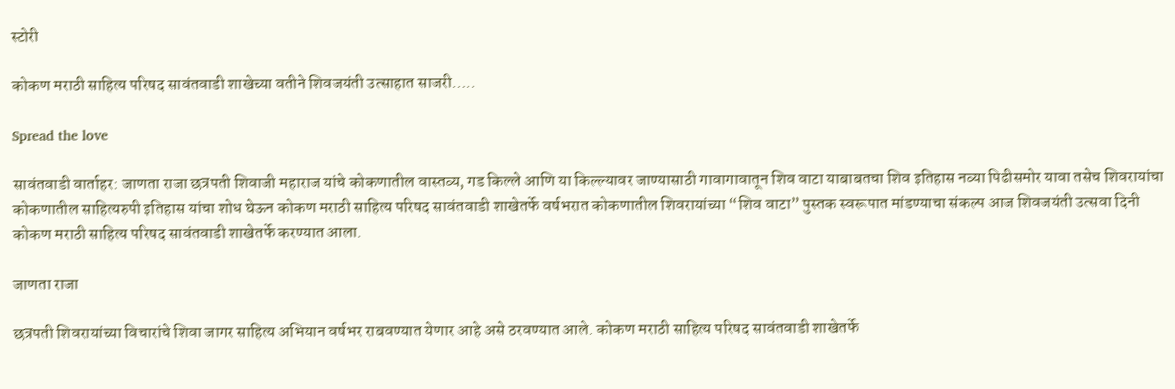स्टोरी

कोकण मराठी साहित्य परिषद सावंतवाडी शाखेच्या वतीने शिवजयंती उत्साहात साजरी…..

Spread the love

सावंतवाडी वार्ताहर: जाणता राजा छत्रपती शिवाजी महाराज यांचे कोकणातील वास्तव्य, गड किल्ले आणि या किल्ल्यावर जाण्यासाठी गावागावातून शिव वाटा याबाबतचा शिव इतिहास नव्या पिढीसमोर यावा तसेच शिवरायांचा कोकणातील साहित्यरुपी इतिहास यांचा शोध घेऊन कोकण मराठी साहित्य परिषद सावंतवाडी शाखेतर्फे वर्षभरात कोकणातील शिवरायांच्या “शिव वाटा” पुस्तक स्वरूपात मांडण्याचा संकल्प आज शिवजयंती उत्सवा दिनी कोकण मराठी साहित्य परिषद सावंतवाडी शाखेतर्फे करण्यात आला.

जाणता राजा

छत्रपती शिवरायांच्या विचारांचे शिवा जागर साहित्य अभियान वर्षभर राबवण्यात येणार आहे असे ठरवण्यात आले. कोकण मराठी साहित्य परिषद सावंतवाडी शाखेतर्फे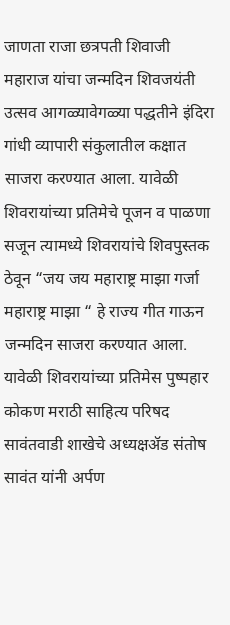जाणता राजा छत्रपती शिवाजी महाराज यांचा जन्मदिन शिवजयंती उत्सव आगळ्यावेगळ्या पद्धतीने इंदिरा गांधी व्यापारी संकुलातील कक्षात साजरा करण्यात आला. यावेळी शिवरायांच्या प्रतिमेचे पूजन व पाळणा सजून त्यामध्ये शिवरायांचे शिवपुस्तक ठेवून “जय जय महाराष्ट्र माझा गर्जा महाराष्ट्र माझा “ हे राज्य गीत गाऊन जन्मदिन साजरा करण्यात आला. यावेळी शिवरायांच्या प्रतिमेस पुष्पहार कोकण मराठी साहित्य परिषद सावंतवाडी शाखेचे अध्यक्षॲड संतोष सावंत यांनी अर्पण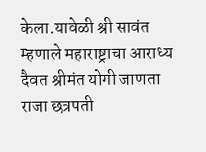केला.यावेळी श्री सावंत म्हणाले महाराष्ट्राचा आराध्य दैवत श्रीमंत योगी जाणता राजा छत्रपती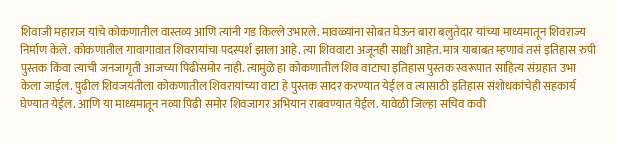शिवाजी महाराज यांचे कोकणातील वास्तव्य आणि त्यांनी गड किल्ले उभारले. मावळ्यांना सोबत घेऊन बारा बलुतेदार यांच्या माध्यमातून शिवराज्य निर्माण केले. कोकणातील गावागावात शिवरायांचा पदस्पर्श झाला आहे. त्या शिववाटा अजूनही साक्षी आहेत. मात्र याबाबत म्हणावं तसं इतिहास रुपी पुस्तक किंवा त्याची जनजागृती आजच्या पिढीसमोर नाही. त्यामुळे हा कोकणातील शिव वाटाचा इतिहास पुस्तक स्वरूपात साहित्य संग्रहात उभा केला जाईल. पुढील शिवजयंतीला कोकणातील शिवरायांच्या वाटा हे पुस्तक सादर करण्यात येईल व त्यासाठी इतिहास संशोधकांचेही सहकार्य घेण्यात येईल. आणि या माध्यमातून नव्या पिढी समोर शिवजागर अभियान राबवण्यात येईल. यावेळी जिल्हा सचिव कवी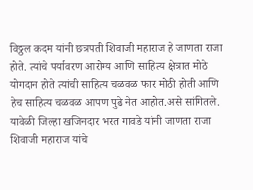विठ्ठल कदम यांनी छत्रपती शिवाजी महाराज हे जाणता राजा होते. त्यांचे पर्यावरण आरोग्य आणि साहित्य क्षेत्रात मोठे योगदान होते त्यांची साहित्य चळवळ फार मोठी होती आणि हेच साहित्य चळवळ आपण पुढे नेत आहोत.असे सांगितले. यावेळी जिल्हा खजिनदार भरत गावडे यांनी जाणता राजा शिवाजी महाराज यांचे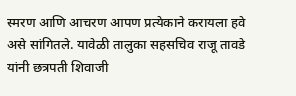स्मरण आणि आचरण आपण प्रत्येकाने करायला हवे असे सांगितले. यावेळी तालुका सहसचिव राजू तावडे यांनी छत्रपती शिवाजी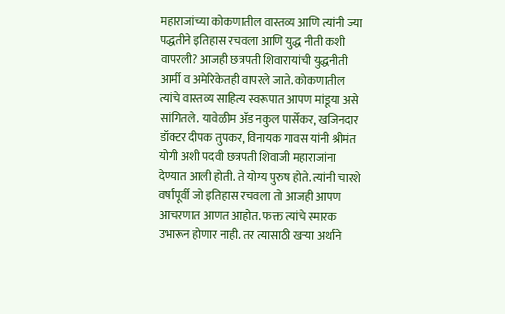महाराजांच्या कोकणातील वास्तव्य आणि त्यांनी ज्या पद्धतीने इतिहास रचवला आणि युद्ध नीती कशी वापरली? आजही छत्रपती शिवारायांची युद्धनीती आर्मी व अमेरिकेतही वापरले जाते. कोकणातील त्यांचे वास्तव्य साहित्य स्वरूपात आपण मांडूया असे सांगितले. यावेळीम ॲड नकुल पार्सेकर, खजिनदार डॉक्टर दीपक तुपकर, विनायक गावस यांनी श्रीमंत योगी अशी पदवी छत्रपती शिवाजी महाराजांना देण्यात आली होती. ते योग्य पुरुष होते. त्यांनी चारशे वर्षांपूर्वी जो इतिहास रचवला तो आजही आपण आचरणात आणत आहोत. फक्त त्यांचे स्मारक उभारून होणार नाही. तर त्यासाठी खऱ्या अर्थाने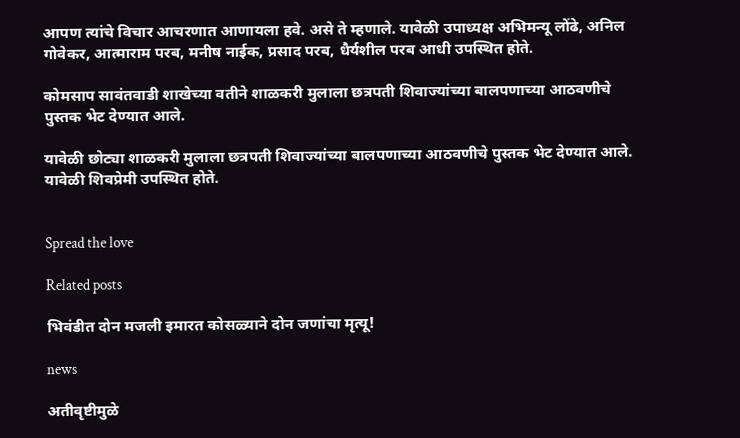आपण त्यांचे विचार आचरणात आणायला हवे. असे ते म्हणाले. यावेळी उपाध्यक्ष अभिमन्यू लोंढे, अनिल गोवेकर, आत्माराम परब, मनीष नाईक, प्रसाद परब, धैर्यशील परब आधी उपस्थित होते.

कोमसाप सावंतवाडी शाखेच्या वतीने शाळकरी मुलाला छत्रपती शिवाज्यांच्या बालपणाच्या आठवणीचे पुस्तक भेट देण्यात आले.

यावेळी छोट्या शाळकरी मुलाला छत्रपती शिवाज्यांच्या बालपणाच्या आठवणीचे पुस्तक भेट देण्यात आले. यावेळी शिवप्रेमी उपस्थित होते.


Spread the love

Related posts

भिवंडीत दोन मजली इमारत कोसळ्याने दोन जणांचा मृत्यू!

news

अतीवृष्टीमुळे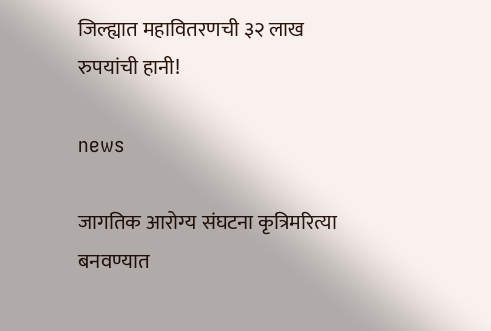जिल्ह्यात महावितरणची ३२ लाख रुपयांची हानी!

news

जागतिक आरोग्य संघटना कृत्रिमरित्या बनवण्यात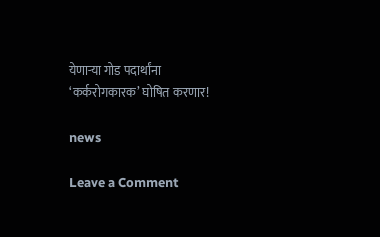येणार्‍या गोड पदार्थांना ‘कर्करोगकारक’ घोषित करणार!

news

Leave a Comment